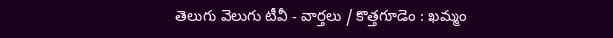తెలుగు వెలుగు టీవీ - వార్తలు / కొత్తగూడెం : ఖమ్మం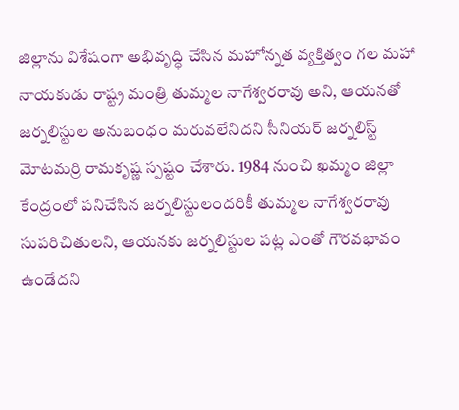జిల్లాను విశేషంగా అభివృద్ధి చేసిన మహోన్నత వ్యక్తిత్వం గల మహా నాయకుడు రాష్ట్ర మంత్రి తుమ్మల నాగేశ్వరరావు అని, ఆయనతో జర్నలిస్టుల అనుబంధం మరువలేనిదని సీనియర్ జర్నలిస్ట్ మోటమర్రి రామకృష్ణ స్పష్టం చేశారు. 1984 నుంచి ఖమ్మం జిల్లా కేంద్రంలో పనిచేసిన జర్నలిస్టులందరికీ తుమ్మల నాగేశ్వరరావు సుపరిచితులని, ఆయనకు జర్నలిస్టుల పట్ల ఎంతో గౌరవభావం ఉండేదని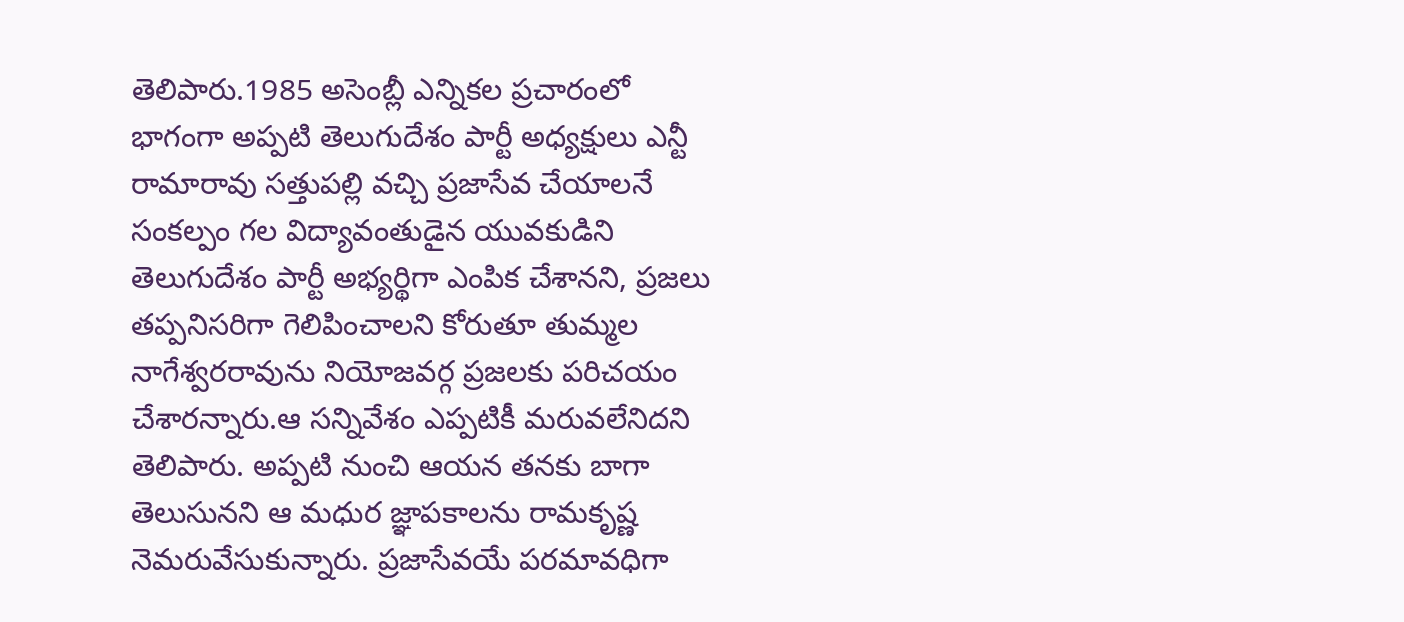తెలిపారు.1985 అసెంబ్లీ ఎన్నికల ప్రచారంలో భాగంగా అప్పటి తెలుగుదేశం పార్టీ అధ్యక్షులు ఎన్టీ రామారావు సత్తుపల్లి వచ్చి ప్రజాసేవ చేయాలనే సంకల్పం గల విద్యావంతుడైన యువకుడిని తెలుగుదేశం పార్టీ అభ్యర్థిగా ఎంపిక చేశానని, ప్రజలు తప్పనిసరిగా గెలిపించాలని కోరుతూ తుమ్మల నాగేశ్వరరావును నియోజవర్గ ప్రజలకు పరిచయం చేశారన్నారు.ఆ సన్నివేశం ఎప్పటికీ మరువలేనిదని తెలిపారు. అప్పటి నుంచి ఆయన తనకు బాగా తెలుసునని ఆ మధుర జ్ఞాపకాలను రామకృష్ణ నెమరువేసుకున్నారు. ప్రజాసేవయే పరమావధిగా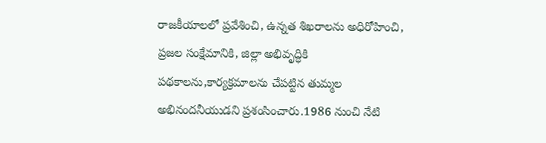రాజకీయాలలో ప్రవేశించి, ఉన్నత శిఖరాలను అధిరోహించి, ప్రజల సంక్షేమానికి, జిల్లా అభివృద్ధికి పథకాలను,కార్యక్రమాలను చేపట్టిన తుమ్మల అభినందనీయుడని ప్రశంసించారు.1986 నుంచి నేటి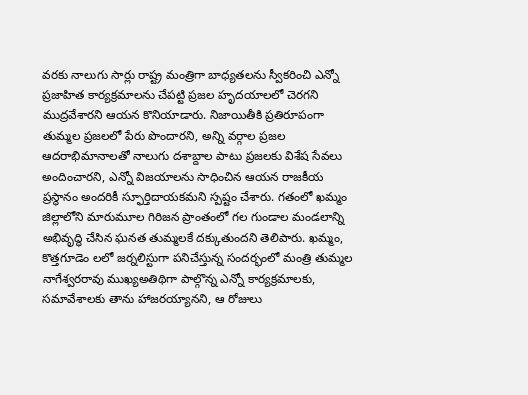వరకు నాలుగు సార్లు రాష్ట్ర మంత్రిగా బాధ్యతలను స్వీకరించి ఎన్నో ప్రజాహిత కార్యక్రమాలను చేపట్టి ప్రజల హృదయాలలో చెరగని ముద్రవేశారని ఆయన కొనియాడారు. నిజాయితీకి ప్రతిరూపంగా తుమ్మల ప్రజలలో పేరు పొందారని, అన్ని వర్గాల ప్రజల ఆదరాభిమానాలతో నాలుగు దశాబ్దాల పాటు ప్రజలకు విశేష సేవలు అందించారని, ఎన్నో విజయాలను సాధించిన ఆయన రాజకీయ ప్రస్థానం అందరికీ స్ఫూర్తిదాయకమని స్పష్టం చేశారు. గతంలో ఖమ్మం జిల్లాలోని మారుమూల గిరిజన ప్రాంతంలో గల గుండాల మండలాన్ని అభివృద్ధి చేసిన ఘనత తుమ్మలకే దక్కుతుందని తెలిపారు. ఖమ్మం, కొత్తగూడెం లలో జర్నలిస్టుగా పనిచేస్తున్న సందర్భంలో మంత్రి తుమ్మల నాగేశ్వరరావు ముఖ్యఅతిథిగా పాల్గొన్న ఎన్నో కార్యక్రమాలకు, సమావేశాలకు తాను హాజరయ్యానని, ఆ రోజులు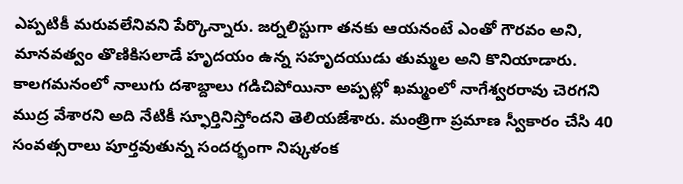ఎప్పటికీ మరువలేనివని పేర్కొన్నారు. జర్నలిస్టుగా తనకు ఆయనంటే ఎంతో గౌరవం అని, మానవత్వం తొణికిసలాడే హృదయం ఉన్న సహృదయుడు తుమ్మల అని కొనియాడారు. కాలగమనంలో నాలుగు దశాబ్దాలు గడిచిపోయినా అప్పట్లో ఖమ్మంలో నాగేశ్వరరావు చెరగని ముద్ర వేశారని అది నేటికీ స్ఫూర్తినిస్తోందని తెలియజేశారు. మంత్రిగా ప్రమాణ స్వీకారం చేసి 40 సంవత్సరాలు పూర్తవుతున్న సందర్భంగా నిష్కళంక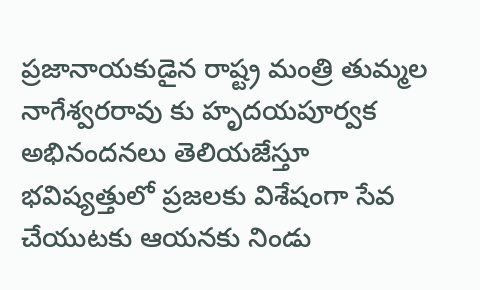ప్రజానాయకుడైన రాష్ట్ర మంత్రి తుమ్మల నాగేశ్వరరావు కు హృదయపూర్వక అభినందనలు తెలియజేస్తూ భవిష్యత్తులో ప్రజలకు విశేషంగా సేవ చేయుటకు ఆయనకు నిండు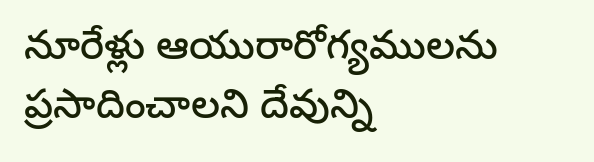నూరేళ్లు ఆయురారోగ్యములను ప్రసాదించాలని దేవున్ని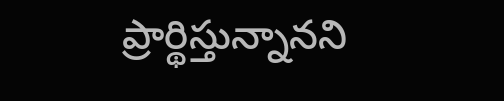ప్రార్థిస్తున్నానని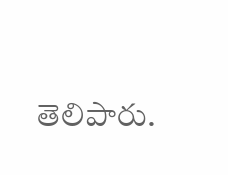తెలిపారు.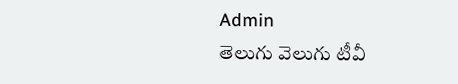Admin
తెలుగు వెలుగు టీవీ